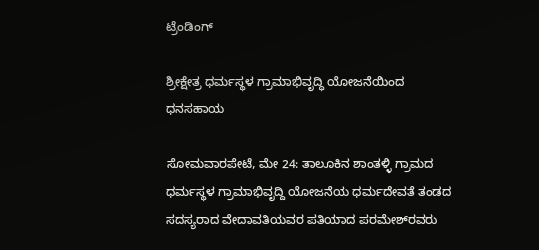ಟ್ರೆಂಡಿಂಗ್

ಶ್ರೀಕ್ಷೇತ್ರ ಧರ್ಮಸ್ಥಳ ಗ್ರಾಮಾಭಿವೃದ್ಧಿ ಯೋಜನೆಯಿಂದ ಧನಸಹಾಯ

ಸೋಮವಾರಪೇಟೆ, ಮೇ 24: ತಾಲೂಕಿನ ಶಾಂತಳ್ಳಿ ಗ್ರಾಮದ ಧರ್ಮಸ್ಥಳ ಗ್ರಾಮಾಭಿವೃದ್ದಿ ಯೋಜನೆಯ ಧರ್ಮದೇವತೆ ತಂಡದ ಸದಸ್ಯರಾದ ವೇದಾವತಿಯವರ ಪತಿಯಾದ ಪರಮೇಶ್‌ರವರು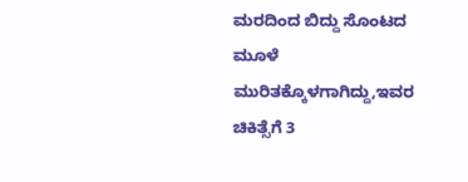ಮರದಿಂದ ಬಿದ್ದು ಸೊಂಟದ ಮೂಳೆ ಮುರಿತಕ್ಕೊಳಗಾಗಿದ್ದು,ಇವರ ಚಿಕಿತ್ಸೆಗೆ 3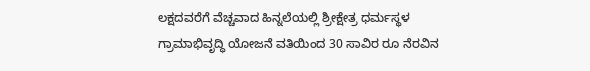ಲಕ್ಷದವರೆಗೆ ವೆಚ್ಚವಾದ ಹಿನ್ನಲೆಯಲ್ಲಿ ಶ್ರೀಕ್ಷೇತ್ರ ಧರ್ಮಸ್ಥಳ ಗ್ರಾಮಾಭಿವೃದ್ಧಿ ಯೋಜನೆ ವತಿಯಿಂದ 30 ಸಾವಿರ ರೂ ನೆರವಿನ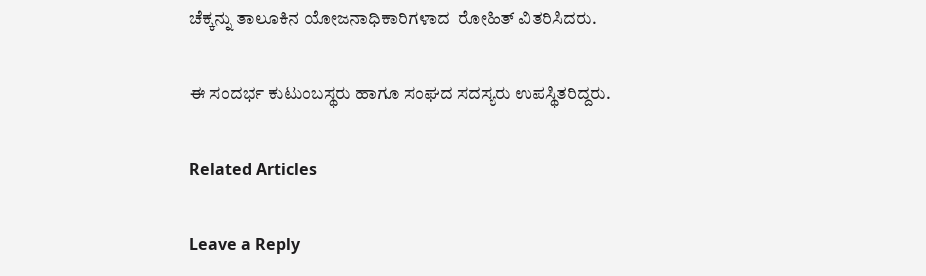ಚೆಕ್ಕನ್ನು ತಾಲೂಕಿನ ಯೋಜನಾಧಿಕಾರಿಗಳಾದ  ರೋಹಿತ್‌ ವಿತರಿಸಿದರು.

ಈ ಸಂದರ್ಭ ಕುಟುಂಬಸ್ಥರು ಹಾಗೂ ಸಂಘದ ಸದಸ್ಯರು ಉಪಸ್ಥಿತರಿದ್ದರು.

Related Articles

Leave a Reply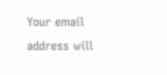Your email address will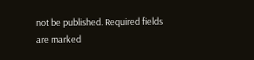not be published. Required fields are marked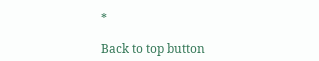*

Back to top button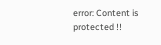error: Content is protected !!